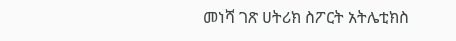መነሻ ገጽ ሀትሪክ ስፖርት አትሌቲክስ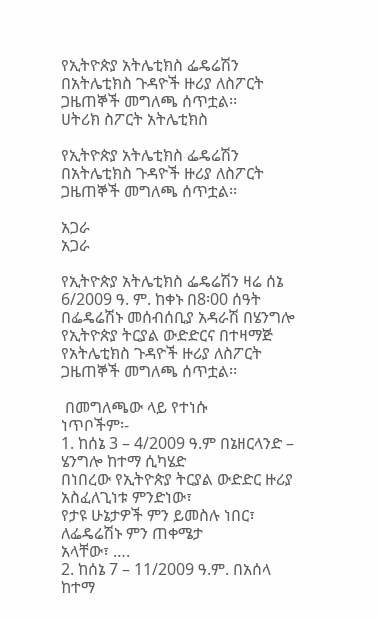የኢትዮጵያ አትሌቲክስ ፌዴሬሽን በአትሌቲክስ ጉዳዮች ዙሪያ ለስፖርት ጋዜጠኞች መግለጫ ሰጥቷል፡፡
ሀትሪክ ስፖርት አትሌቲክስ

የኢትዮጵያ አትሌቲክስ ፌዴሬሽን በአትሌቲክስ ጉዳዮች ዙሪያ ለስፖርት ጋዜጠኞች መግለጫ ሰጥቷል፡፡

አጋራ
አጋራ

የኢትዮጵያ አትሌቲክስ ፌዴሬሽን ዛሬ ሰኔ 6/2009 ዓ. ም. ከቀኑ በ8፡00 ሰዓት በፌዴሬሽኑ መሰብሰቢያ አዳራሽ በሄንግሎ የኢትዮጵያ ትርያል ውድድርና በተዛማጅ የአትሌቲክስ ጉዳዮች ዙሪያ ለስፖርት
ጋዜጠኞች መግለጫ ሰጥቷል፡፡

 በመግለጫው ላይ የተነሱ
ነጥቦችም፡-
1. ከሰኔ 3 – 4/2009 ዓ.ም በኔዘርላንድ – ሄንግሎ ከተማ ሲካሄድ
በነበረው የኢትዮጵያ ትርያል ውድድር ዙሪያ አስፈለጊነቱ ምንድነው፣
የታዩ ሁኔታዎች ምን ይመስሉ ነበር፣ ለፌዴሬሽኑ ምን ጠቀሜታ
አላቸው፣ ….
2. ከሰኔ 7 – 11/2009 ዓ.ም. በአሰላ ከተማ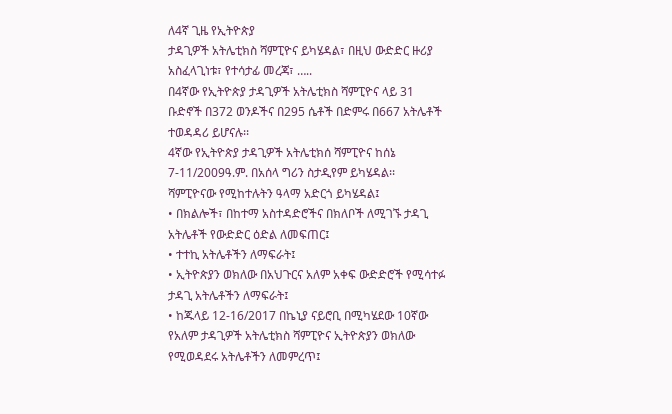ለ4ኛ ጊዜ የኢትዮጵያ
ታዳጊዎች አትሌቲክስ ሻምፒዮና ይካሄዳል፣ በዚህ ውድድር ዙሪያ
አስፈላጊነቱ፣ የተሳታፊ መረጃ፣ …..
በ4ኛው የኢትዮጵያ ታዳጊዎች አትሌቲክስ ሻምፒዮና ላይ 31
ቡድኖች በ372 ወንዶችና በ295 ሴቶች በድምሩ በ667 አትሌቶች
ተወዳዳሪ ይሆናሉ፡፡
4ኛው የኢትዮጵያ ታዳጊዎች አትሌቲክሰ ሻምፒዮና ከሰኔ
7-11/2009ዓ.ም. በአሰላ ግሪን ስታዲየም ይካሄዳል፡፡
ሻምፒዮናው የሚከተሉትን ዓላማ አድርጎ ይካሄዳል፤
• በክልሎች፣ በከተማ አስተዳድሮችና በክለቦች ለሚገኙ ታዳጊ
አትሌቶች የውድድር ዕድል ለመፍጠር፤
• ተተኪ አትሌቶችን ለማፍራት፤
• ኢትዮጵያን ወክለው በአህጉርና አለም አቀፍ ውድድሮች የሚሳተፉ
ታዳጊ አትሌቶችን ለማፍራት፤
• ከጁላይ 12-16/2017 በኬኒያ ናይሮቢ በሚካሄደው 10ኛው
የአለም ታዳጊዎች አትሌቲክስ ሻምፒዮና ኢትዮጵያን ወክለው
የሚወዳደሩ አትሌቶችን ለመምረጥ፤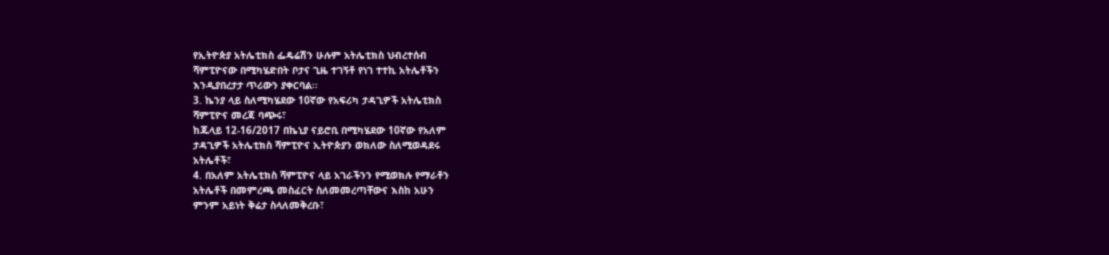የኢትዮጵያ አትሌቲክስ ፌዴሬሽን ሁሉም አትሌቲክስ ህብረተሰብ
ሻምፒዮናው በሚካሄድበት ቦታና ጊዜ ተገኝቶ የነገ ተተኪ አትሌቶችን
እንዲያበረታታ ጥሪውን ያቀርባል፡፡
3. ኬንያ ላይ ስለሚካሄደው 10ኛው የአፍሪካ ታዳጊዎች አትሌቲክስ
ሻምፒዮና መረጃ ባጭሩ፣
ከጁላይ 12-16/2017 በኬኒያ ናይሮቢ በሚካሄደው 10ኛው የአለም
ታዳጊዎች አትሌቲክስ ሻምፒዮና ኢትዮጵያን ወክለው ስለሚወዳደሩ
አትሌቶች፣
4. በአለም አትሌቲክስ ሻምፒዮና ላይ አገራችንን የሚወክሉ የማራቶን
አትሌቶች በመምረጫ መስፈርት ስለመመረጣቸውና እስከ አሁን
ምንም አይነት ቅሬታ ስላለመቅረቡ፣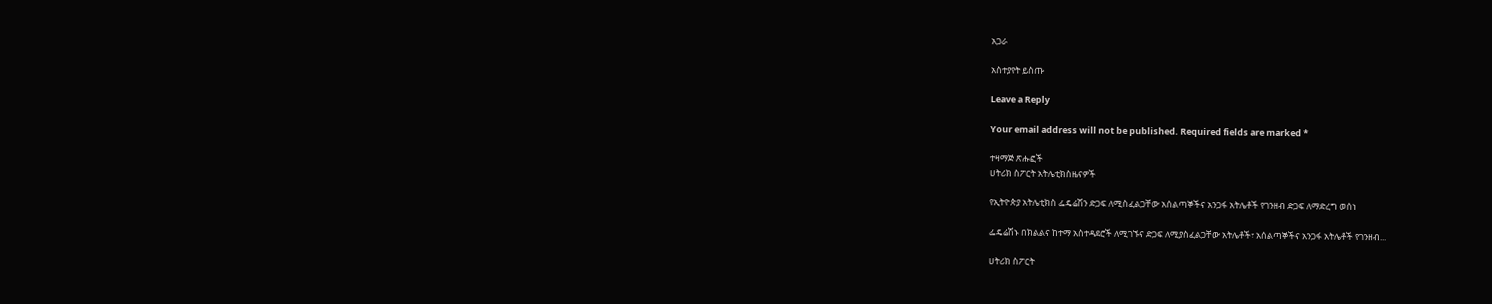አጋራ

አስተያየት ይስጡ

Leave a Reply

Your email address will not be published. Required fields are marked *

ተዛማጅ ጽሑፎች
ሀትሪክ ስፖርት አትሌቲክስዜናዎች

የኢትዮጵያ አትሌቲክስ ፌዴሬሽን ድጋፍ ለሚስፈልጋቸው አሰልጣኞችና አንጋፋ አትሌቶች የገንዘብ ድጋፍ ለማድረግ ወሰነ

ፌዴሬሽኑ በክልልና ከተማ አስተዳደሮች ለሚገኙና ድጋፍ ለሚያስፈልጋቸው አትሌቶች፣ አሰልጣኞችና አንጋፋ አትሌቶች የገንዘብ...

ሀትሪክ ስፖርት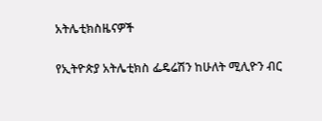አትሌቲክስዜናዎች

የኢትዮጵያ አትሌቲክስ ፌዴሬሽን ከሁለት ሚሊዮን ብር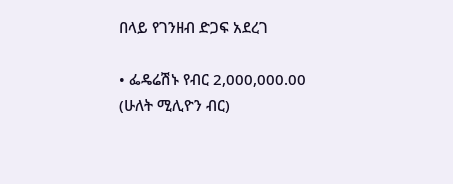በላይ የገንዘብ ድጋፍ አደረገ

• ፌዴሬሽኑ የብር 2,000,000.00 (ሁለት ሚሊዮን ብር)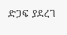ድጋፍ ያደረገ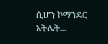ሲሆን ኮማንደር አትሌት...